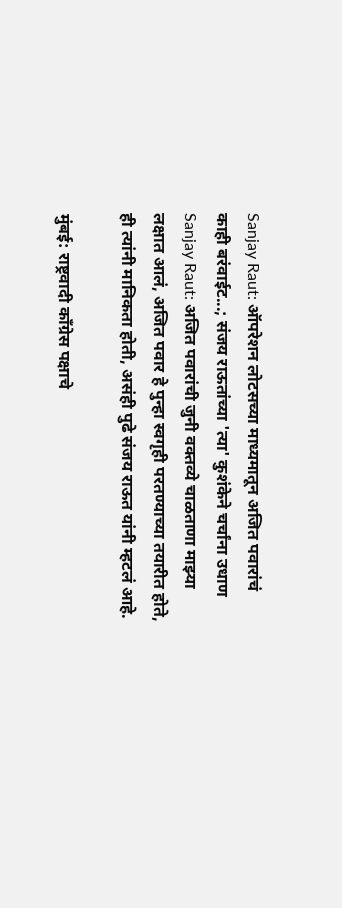Sanjay Raut: ऑपरेशन लोटसच्या माध्यमातून अजित पवारांचं काही बरंवाईट...; संजय राऊतांच्या 'त्या' कुशंकेने चर्चांना उधाण
Sanjay Raut: अजित पवारांची जुनी वक्तव्ये चाळताणा माझ्या लक्षात आलं, अजित पवार हे पुन्हा स्वगृही परतण्याच्या तयारीत होते, ही त्यांनी मानिकता होती, असंही पुढे संजय राऊत यांनी म्हटलं आहे.

मुंबई: राष्ट्रवादी काँग्रेस पक्षाचे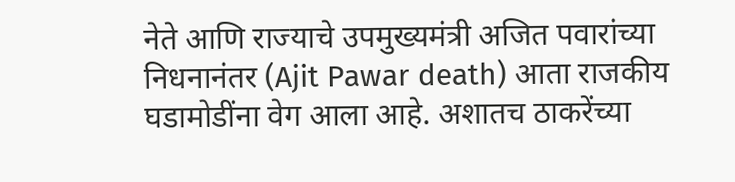नेते आणि राज्याचे उपमुख्यमंत्री अजित पवारांच्या निधनानंतर (Ajit Pawar death) आता राजकीय घडामोडींना वेग आला आहे. अशातच ठाकरेंच्या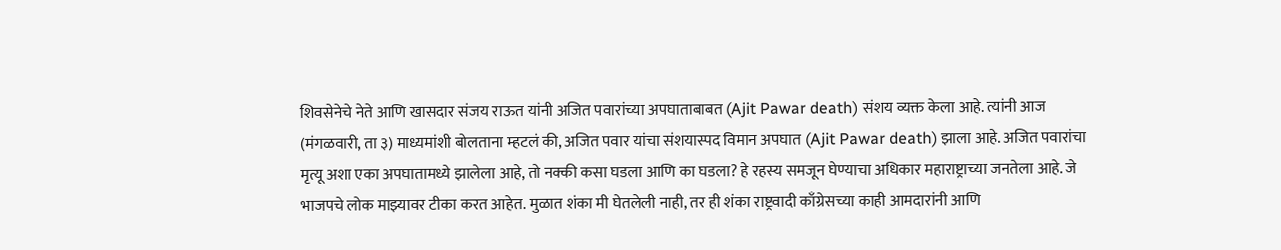शिवसेनेचे नेते आणि खासदार संजय राऊत यांनी अजित पवारांच्या अपघाताबाबत (Ajit Pawar death) संशय व्यक्त केला आहे. त्यांनी आज (मंगळवारी, ता ३) माध्यमांशी बोलताना म्हटलं की, अजित पवार यांचा संशयास्पद विमान अपघात (Ajit Pawar death) झाला आहे. अजित पवारांचा मृत्यू अशा एका अपघातामध्ये झालेला आहे, तो नक्की कसा घडला आणि का घडला? हे रहस्य समजून घेण्याचा अधिकार महाराष्ट्राच्या जनतेला आहे. जे भाजपचे लोक माझ्यावर टीका करत आहेत. मुळात शंका मी घेतलेली नाही, तर ही शंका राष्ट्रवादी काँग्रेसच्या काही आमदारांनी आणि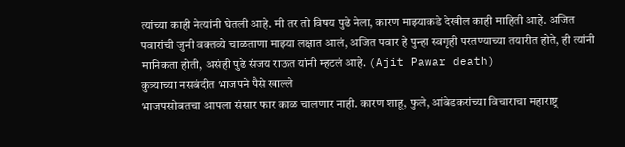त्यांच्या काही नेत्यांनी घेतली आहे. मी तर तो विषय पुढे नेला, कारण माझ्याकडे देखील काही माहिती आहे. अजित पवारांची जुनी वक्तव्ये चाळताणा माझ्या लक्षात आलं, अजित पवार हे पुन्हा स्वगृही परतण्याच्या तयारीत होते, ही त्यांनी मानिकता होती, असंही पुढे संजय राऊत यांनी म्हटलं आहे. (Ajit Pawar death)
कुत्र्याच्या नसबंदीत भाजपने पैसे खाल्ले
भाजपसोबतचा आपला संसार फार काळ चालणार नाही. कारण शाहू, फुले, आंबेडकरांच्या विचाराचा महाराष्ट्र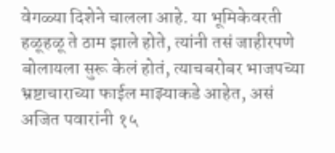वेगळ्या दिशेने चालला आहे. या भूमिकेवरती हळूहळू ते ठाम झाले होते, त्यांनी तसं जाहीरपणे बोलायला सुरू केलं होतं, त्याचबरोबर भाजपच्या भ्रष्टाचाराच्या फाईल माझ्याकडे आहेत, असं अजित पवारांनी १५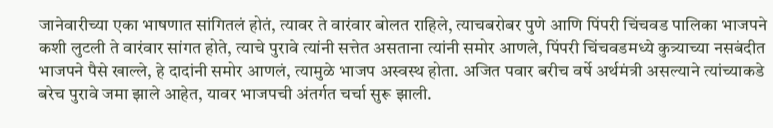जानेवारीच्या एका भाषणात सांगितलं होतं, त्यावर ते वारंवार बोलत राहिले, त्याचबरोबर पुणे आणि पिंपरी चिंचवड पालिका भाजपने कशी लुटली ते वारंवार सांगत होते, त्याचे पुरावे त्यांनी सत्तेत असताना त्यांनी समोर आणले, पिंपरी चिंचवडमध्ये कुत्र्याच्या नसबंदीत भाजपने पैसे खाल्ले, हे दादांनी समोर आणलं, त्यामुळे भाजप अस्वस्थ होता. अजित पवार बरीच वर्षे अर्थमंत्री असल्याने त्यांच्याकडे बरेच पुरावे जमा झाले आहेत, यावर भाजपची अंतर्गत चर्चा सुरू झाली.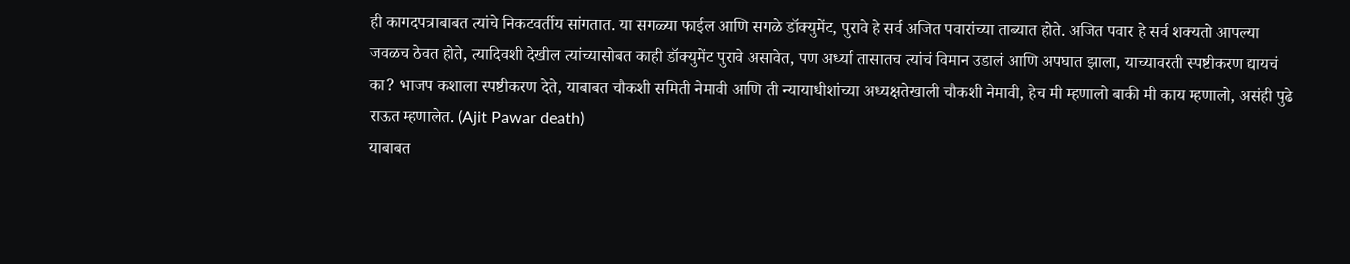ही कागदपत्राबाबत त्यांचे निकटवर्तीय सांगतात. या सगळ्या फाईल आणि सगळे डॉक्युमेंट, पुरावे हे सर्व अजित पवारांच्या ताब्यात होते. अजित पवार हे सर्व शक्यतो आपल्या जवळच ठेवत होते, त्यादिवशी देखील त्यांच्यासोबत काही डॉक्युमेंट पुरावे असावेत, पण अर्ध्या तासातच त्यांचं विमान उडालं आणि अपघात झाला, याच्यावरती स्पष्टीकरण द्यायचं का? भाजप कशाला स्पष्टीकरण देते, याबाबत चौकशी समिती नेमावी आणि ती न्यायाधीशांच्या अध्यक्षतेखाली चौकशी नेमावी, हेच मी म्हणालो बाकी मी काय म्हणालो, असंही पुढे राऊत म्हणालेत. (Ajit Pawar death)
याबाबत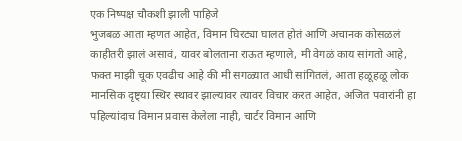एक निष्पक्ष चौकशी झाली पाहिजे
भुजबळ आता म्हणत आहेत, विमान घिरट्या घालत होतं आणि अचानक कोसळलं काहीतरी झालं असावं, यावर बोलताना राऊत म्हणाले, मी वेगळं काय सांगतो आहे, फक्त माझी चूक एवढीच आहे की मी सगळ्यात आधी सांगितलं, आता हळूहळू लोक मानसिक दृष्ट्या स्थिर स्थावर झाल्यावर त्यावर विचार करत आहेत, अजित पवारांनी हा पहिल्यांदाच विमान प्रवास केलेला नाही, चार्टर विमान आणि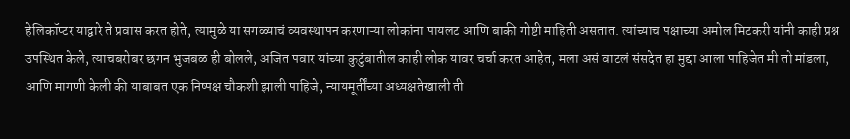हेलिकॉप्टर याद्वारे ते प्रवास करत होते, त्यामुळे या सगळ्याचं व्यवस्थापन करणाऱ्या लोकांना पायलट आणि बाकी गोष्टी माहिती असतात. त्यांच्याच पक्षाच्या अमोल मिटकरी यांनी काही प्रश्न उपस्थित केले, त्याचबरोबर छगन भुजबळ ही बोलले, अजित पवार यांच्या कुटुंबातील काही लोक यावर चर्चा करत आहेत, मला असं वाटलं संसदेत हा मुद्दा आला पाहिजेत मी तो मांडला, आणि मागणी केली की याबाबत एक निष्पक्ष चौकशी झाली पाहिजे, न्यायमूर्तींच्या अध्यक्षतेखाली ती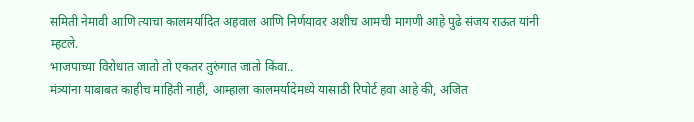समिती नेमावी आणि त्याचा कालमर्यादित अहवाल आणि निर्णयावर अशीच आमची मागणी आहे पुढे संजय राऊत यांनी म्हटले.
भाजपाच्या विरोधात जातो तो एकतर तुरुंगात जातो किंवा..
मंत्र्यांना याबाबत काहीच माहिती नाही, आम्हाला कालमर्यादेमध्ये यासाठी रिपोर्ट हवा आहे की, अजित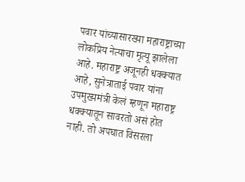पवार यांच्यासारख्या महाराष्ट्राच्या लोकप्रिय नेत्याचा मृत्यू झालेला आहे. महाराष्ट्र अजूनही धक्क्यात आहे, सुनेत्राताई पवार यांना उपमुख्यमंत्री केलं म्हणून महाराष्ट्र धक्क्यातून सावरतो असं होत नाही. तो अपघात विसरला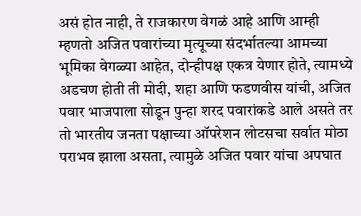असं होत नाही, ते राजकारण वेगळं आहे आणि आम्ही म्हणतो अजित पवारांच्या मृत्यूच्या संदर्भातल्या आमच्या भूमिका वेगळ्या आहेत, दोन्हीपक्ष एकत्र येणार होते, त्यामध्ये अडचण होती ती मोदी, शहा आणि फडणवीस यांची, अजित पवार भाजपाला सोडून पुन्हा शरद पवारांकडे आले असते तर तो भारतीय जनता पक्षाच्या ऑपरेशन लोटसचा सर्वात मोठा पराभव झाला असता, त्यामुळे अजित पवार यांचा अपघात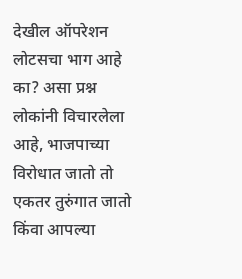देखील ऑपरेशन लोटसचा भाग आहे का? असा प्रश्न लोकांनी विचारलेला आहे, भाजपाच्या विरोधात जातो तो एकतर तुरुंगात जातो किंवा आपल्या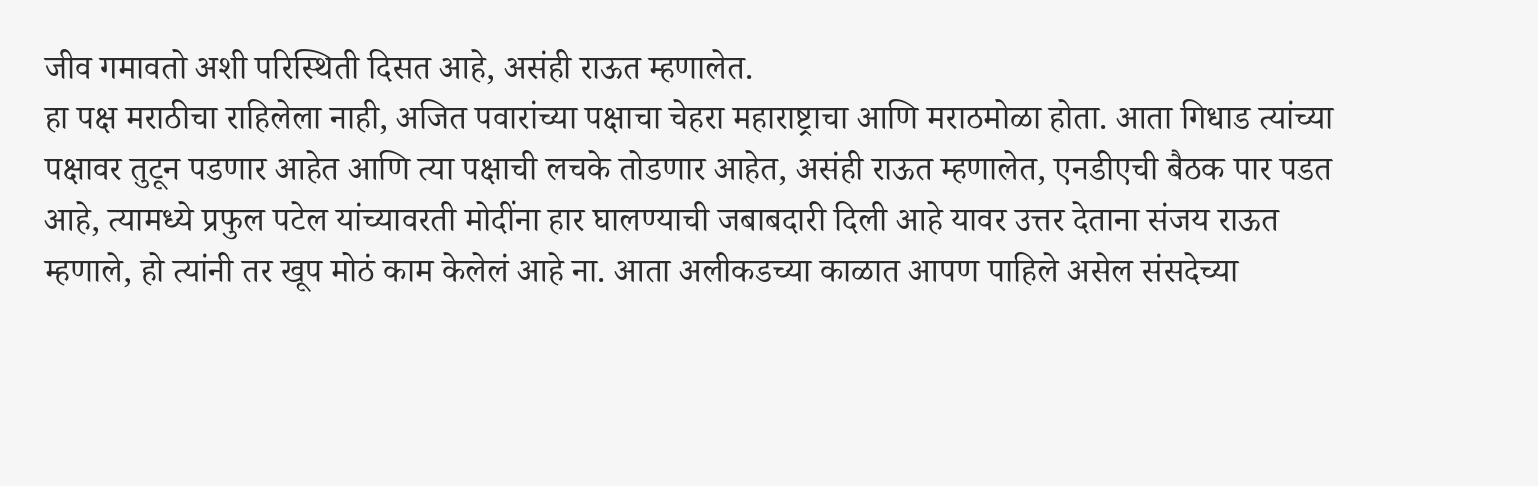जीव गमावतो अशी परिस्थिती दिसत आहे, असंही राऊत म्हणालेत.
हा पक्ष मराठीचा राहिलेला नाही, अजित पवारांच्या पक्षाचा चेहरा महाराष्ट्राचा आणि मराठमोळा होता. आता गिधाड त्यांच्या पक्षावर तुटून पडणार आहेत आणि त्या पक्षाची लचके तोडणार आहेत, असंही राऊत म्हणालेत, एनडीएची बैठक पार पडत आहे, त्यामध्ये प्रफुल पटेल यांच्यावरती मोदींना हार घालण्याची जबाबदारी दिली आहे यावर उत्तर देताना संजय राऊत म्हणाले, हो त्यांनी तर खूप मोठं काम केलेलं आहे ना. आता अलीकडच्या काळात आपण पाहिले असेल संसदेच्या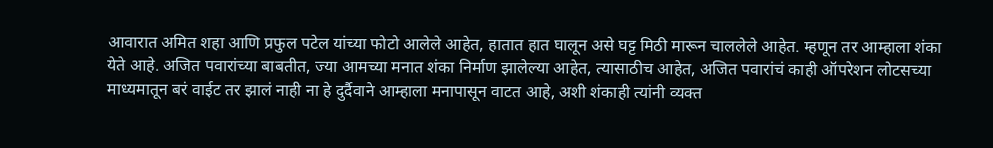आवारात अमित शहा आणि प्रफुल पटेल यांच्या फोटो आलेले आहेत, हातात हात घालून असे घट्ट मिठी मारून चाललेले आहेत. म्हणून तर आम्हाला शंका येते आहे. अजित पवारांच्या बाबतीत, ज्या आमच्या मनात शंका निर्माण झालेल्या आहेत, त्यासाठीच आहेत, अजित पवारांचं काही ऑपरेशन लोटसच्या माध्यमातून बरं वाईट तर झालं नाही ना हे दुर्दैवाने आम्हाला मनापासून वाटत आहे, अशी शंकाही त्यांनी व्यक्त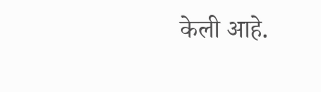केली आहे.